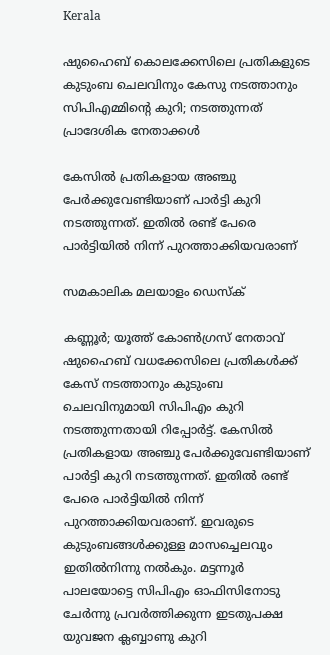Kerala

ഷുഹൈബ് കൊലക്കേസിലെ പ്രതികളുടെ കുടുംബ ചെലവിനും കേസു നടത്താനും സിപിഎമ്മിന്റെ കുറി; നടത്തുന്നത് പ്രാദേശിക നേതാക്കള്‍

കേസില്‍ പ്രതികളായ അഞ്ചു പേര്‍ക്കുവേണ്ടിയാണ് പാര്‍ട്ടി കുറി നടത്തുന്നത്. ഇതില്‍ രണ്ട് പേരെ പാര്‍ട്ടിയില്‍ നിന്ന് പുറത്താക്കിയവരാണ്

സമകാലിക മലയാളം ഡെസ്ക്

കണ്ണൂര്‍; യൂത്ത് കോണ്‍ഗ്രസ് നേതാവ് ഷുഹൈബ് വധക്കേസിലെ പ്രതികള്‍ക്ക് കേസ് നടത്താനും കുടുംബ ചെലവിനുമായി സിപിഎം കുറി നടത്തുന്നതായി റിപ്പോര്‍ട്ട്. കേസില്‍ പ്രതികളായ അഞ്ചു പേര്‍ക്കുവേണ്ടിയാണ് പാര്‍ട്ടി കുറി നടത്തുന്നത്. ഇതില്‍ രണ്ട് പേരെ പാര്‍ട്ടിയില്‍ നിന്ന് പുറത്താക്കിയവരാണ്. ഇവരുടെ കുടുംബങ്ങള്‍ക്കുള്ള മാസച്ചെലവും ഇതില്‍നിന്നു നല്‍കും. മട്ടന്നൂര്‍ പാലയോട്ടെ സിപിഎം ഓഫിസിനോടു ചേര്‍ന്നു പ്രവര്‍ത്തിക്കുന്ന ഇടതുപക്ഷ യുവജന ക്ലബ്ബാണു കുറി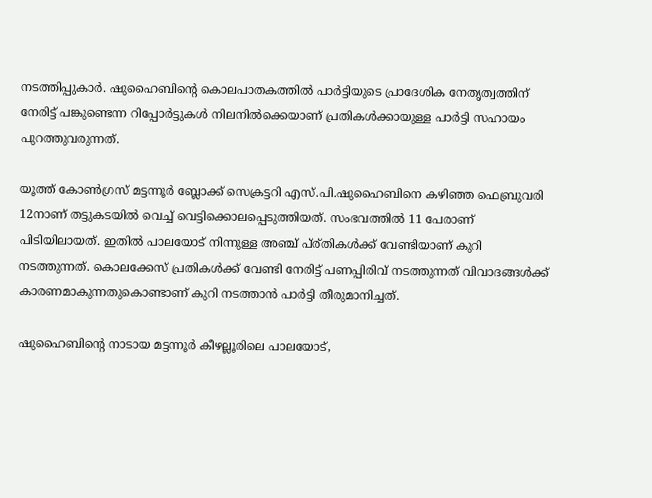നടത്തിപ്പുകാര്‍. ഷുഹൈബിന്റെ കൊലപാതകത്തില്‍ പാര്‍ട്ടിയുടെ പ്രാദേശിക നേതൃത്വത്തിന് നേരിട്ട് പങ്കുണ്ടെന്ന റിപ്പോര്‍ട്ടുകള്‍ നിലനില്‍ക്കെയാണ് പ്രതികള്‍ക്കായുള്ള പാര്‍ട്ടി സഹായം പുറത്തുവരുന്നത്.

യൂത്ത് കോണ്‍ഗ്രസ് മട്ടന്നൂര്‍ ബ്ലോക്ക് സെക്രട്ടറി എസ്.പി.ഷുഹൈബിനെ കഴിഞ്ഞ ഫെബ്രുവരി 12നാണ് തട്ടുകടയില്‍ വെച്ച് വെട്ടിക്കൊലപ്പെടുത്തിയത്. സംഭവത്തില്‍ 11 പേരാണ് പിടിയിലായത്. ഇതില്‍ പാലയോട് നിന്നുള്ള അഞ്ച് പ്ര്തികള്‍ക്ക് വേണ്ടിയാണ് കുറി നടത്തുന്നത്. കൊലക്കേസ് പ്രതികള്‍ക്ക് വേണ്ടി നേരിട്ട് പണപ്പിരിവ് നടത്തുന്നത് വിവാദങ്ങള്‍ക്ക് കാരണമാകുന്നതുകൊണ്ടാണ് കുറി നടത്താന്‍ പാര്‍ട്ടി തീരുമാനിച്ചത്.

ഷുഹൈബിന്റെ നാടായ മട്ടന്നൂര്‍ കീഴല്ലൂരിലെ പാലയോട്,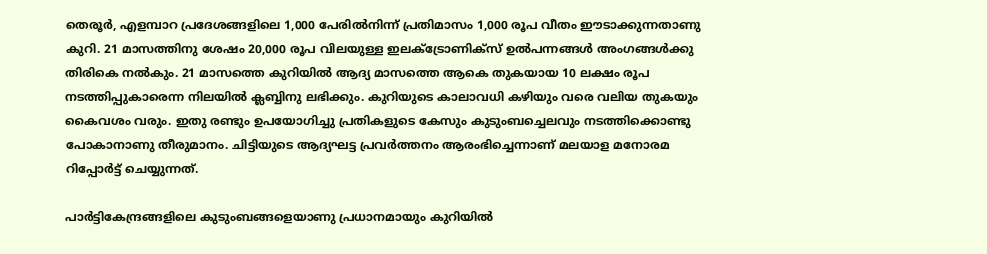തെരൂര്‍, എളമ്പാറ പ്രദേശങ്ങളിലെ 1,000 പേരില്‍നിന്ന് പ്രതിമാസം 1,000 രൂപ വീതം ഈടാക്കുന്നതാണു കുറി. 21 മാസത്തിനു ശേഷം 20,000 രൂപ വിലയുള്ള ഇലക്ട്രോണിക്‌സ് ഉല്‍പന്നങ്ങള്‍ അംഗങ്ങള്‍ക്കു തിരികെ നല്‍കും. 21 മാസത്തെ കുറിയില്‍ ആദ്യ മാസത്തെ ആകെ തുകയായ 10 ലക്ഷം രൂപ നടത്തിപ്പുകാരെന്ന നിലയില്‍ ക്ലബ്ബിനു ലഭിക്കും. കുറിയുടെ കാലാവധി കഴിയും വരെ വലിയ തുകയും കൈവശം വരും. ഇതു രണ്ടും ഉപയോഗിച്ചു പ്രതികളുടെ കേസും കുടുംബച്ചെലവും നടത്തിക്കൊണ്ടു പോകാനാണു തീരുമാനം. ചിട്ടിയുടെ ആദ്യഘട്ട പ്രവര്‍ത്തനം ആരംഭിച്ചെന്നാണ് മലയാള മനോരമ റിപ്പോര്‍ട്ട് ചെയ്യുന്നത്.

പാര്‍ട്ടികേന്ദ്രങ്ങളിലെ കുടുംബങ്ങളെയാണു പ്രധാനമായും കുറിയില്‍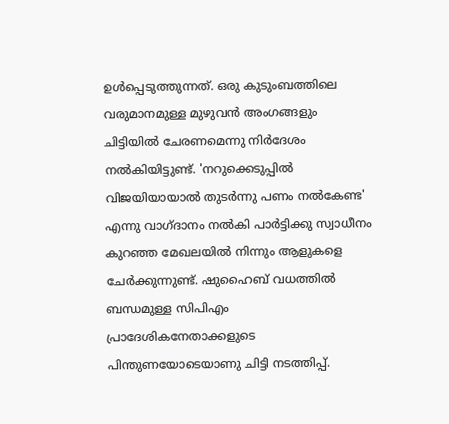ഉള്‍പ്പെടുത്തുന്നത്. ഒരു കുടുംബത്തിലെ വരുമാനമുള്ള മുഴുവന്‍ അംഗങ്ങളും ചിട്ടിയില്‍ ചേരണമെന്നു നിര്‍ദേശം നല്‍കിയിട്ടുണ്ട്. 'നറുക്കെടുപ്പില്‍ വിജയിയായാല്‍ തുടര്‍ന്നു പണം നല്‍കേണ്ട' എന്നു വാഗ്ദാനം നല്‍കി പാര്‍ട്ടിക്കു സ്വാധീനം കുറഞ്ഞ മേഖലയില്‍ നിന്നും ആളുകളെ ചേര്‍ക്കുന്നുണ്ട്. ഷുഹൈബ് വധത്തില്‍ ബന്ധമുള്ള സിപിഎം പ്രാദേശികനേതാക്കളുടെ പിന്തുണയോടെയാണു ചിട്ടി നടത്തിപ്പ്.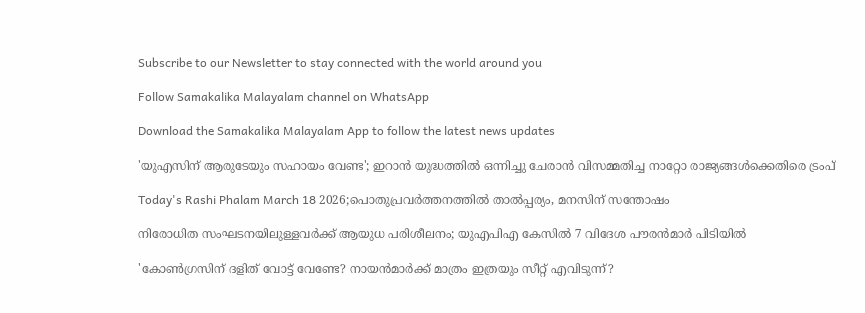Subscribe to our Newsletter to stay connected with the world around you

Follow Samakalika Malayalam channel on WhatsApp

Download the Samakalika Malayalam App to follow the latest news updates

'യുഎസിന് ആരുടേയും സഹായം വേണ്ട'; ഇറാൻ യുദ്ധത്തിൽ ഒന്നിച്ചു ചേരാൻ വിസമ്മതിച്ച നാറ്റോ രാജ്യങ്ങൾക്കെതിരെ ട്രംപ്

Today's Rashi Phalam March 18 2026;പൊതുപ്രവര്‍ത്തനത്തില്‍ താല്‍പ്പര്യം, മനസിന് സന്തോഷം

നിരോധിത സംഘടനയിലുള്ളവർക്ക് ആയുധ പരിശീലനം; യുഎപിഎ കേസിൽ 7 വിദേശ പൗരൻമാർ പിടിയിൽ

'കോണ്‍ഗ്രസിന് ദളിത് വോട്ട് വേണ്ടേ? നായന്‍മാര്‍ക്ക് മാത്രം ഇത്രയും സീറ്റ് എവിടുന്ന്?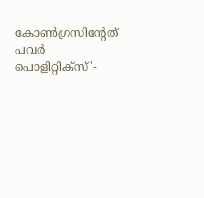കോണ്‍ഗ്രസിന്റേത് പവര്‍ പൊളിറ്റിക്‌സ്'-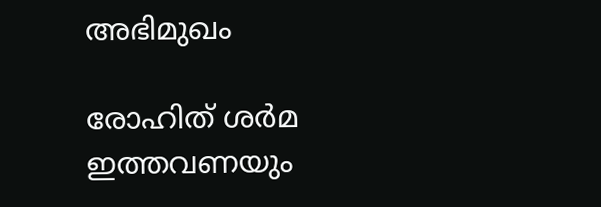അഭിമുഖം

രോഹിത് ശര്‍മ ഇത്തവണയും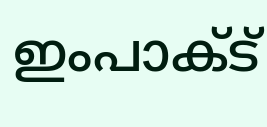ഇംപാക്ട്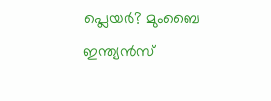പ്ലെയര്‍? മുംബൈ ഇന്ത്യന്‍സ്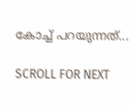കോച്ച് പറയുന്നത്...

SCROLL FOR NEXT